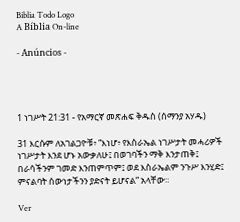Biblia Todo Logo
A Bíblia On-line

- Anúncios -




1 ነገሥት 21:31 - የአማርኛ መጽሐፍ ቅዱስ (ሰማንያ አሃዱ)

31 እርሱም ለአገልጋዮቹ፥ “እነሆ፥ የእስራኤል ነገሥታት መሓሪዎች ነገሥታት እንደ ሆኑ አውቃለሁ፤ በወገባችን ማቅ እንታጠቅ፤ በራሳችንም ገመድ እንጠምጥም፤ ወደ እስራኤልም ንጉሥ እንሂድ፤ ምናልባት ሰውነታችንን ያድናት ይሆናል” አላቸው።

Ver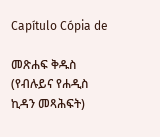Capítulo Cópia de

መጽሐፍ ቅዱስ (የብሉይና የሐዲስ ኪዳን መጻሕፍት)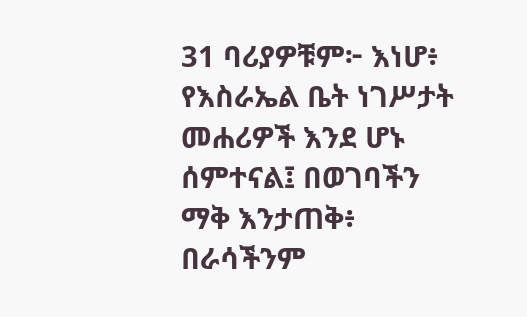31 ባሪያዎቹም፦ እነሆ፥ የእስራኤል ቤት ነገሥታት መሐሪዎች እንደ ሆኑ ሰምተናል፤ በወገባችን ማቅ እንታጠቅ፥ በራሳችንም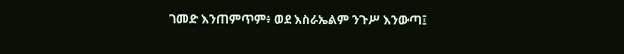ገመድ እንጠምጥም፥ ወደ እስራኤልም ንጉሥ እንውጣ፤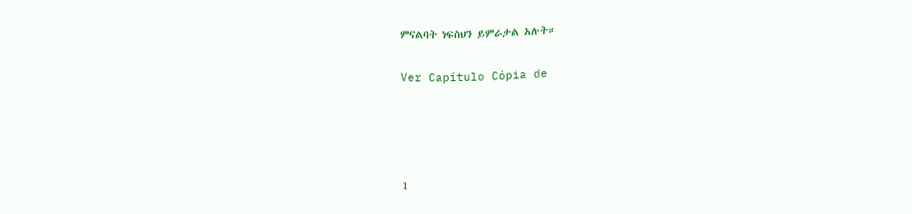ምናልባት ነፍስህን ይምራታል አሉት።

Ver Capítulo Cópia de




1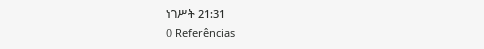ነገሥት 21:31
0 Referências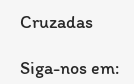Cruzadas

Siga-nos em: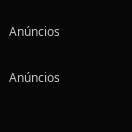Anúncios


Anúncios